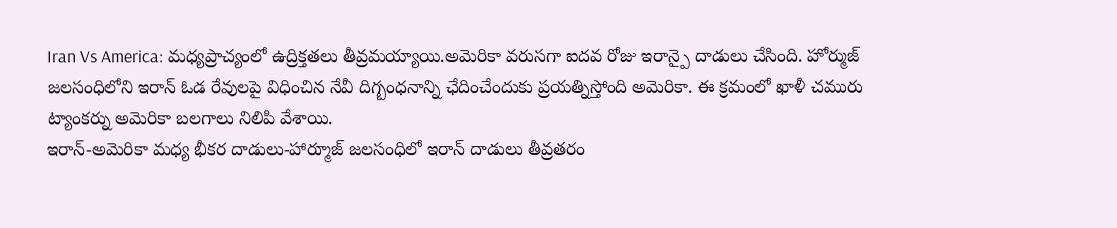Iran Vs America: మధ్యప్రాచ్యంలో ఉద్రిక్తతలు తీవ్రమయ్యాయి.అమెరికా వరుసగా ఐదవ రోజు ఇరాన్పై దాడులు చేసింది. హోర్ముజ్ జలసంధిలోని ఇరాన్ ఓడ రేవులపై విధించిన నేవీ దిగ్బంధనాన్ని ఛేదించేందుకు ప్రయత్నిస్తోంది అమెరికా. ఈ క్రమంలో ఖాళీ చమురు ట్యాంకర్ను అమెరికా బలగాలు నిలిపి వేశాయి.
ఇరాన్-అమెరికా మధ్య భీకర దాడులు-హార్మూజ్ జలసంధిలో ఇరాన్ దాడులు తీవ్రతరం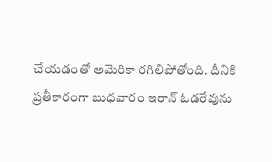చేయడంతో అమెరికా రగిలిపోతోంది. దీనికి ప్రతీకారంగా బుధవారం ఇరాన్ ఓడరేవును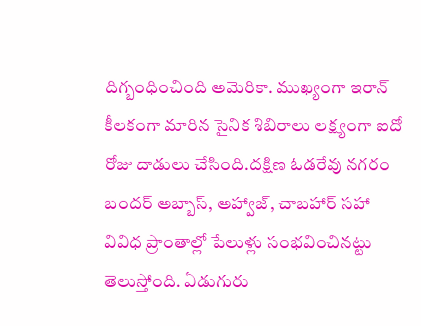దిగ్బంధించింది అమెరికా. ముఖ్యంగా ఇరాన్ కీలకంగా మారిన సైనిక శిబిరాలు లక్ష్యంగా ఐదో రోజు దాడులు చేసింది.దక్షిణ ఓడరేవు నగరం బందర్ అబ్బాస్, అహ్వాజ్, చాబహార్ సహా వివిధ ప్రాంతాల్లో పేలుళ్లు సంభవించినట్టు తెలుస్తోంది. ఏడుగురు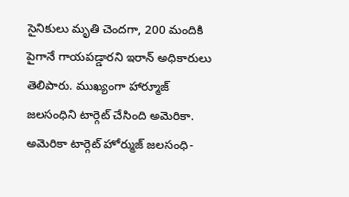సైనికులు మృతి చెందగా, 200 మందికి పైగానే గాయపడ్డారని ఇరాన్ అధికారులు తెలిపారు. ముఖ్యంగా హార్మూజ్ జలసంధిని టార్గెట్ చేసింది అమెరికా.
అమెరికా టార్గెట్ హోర్ముజ్ జలసంధి-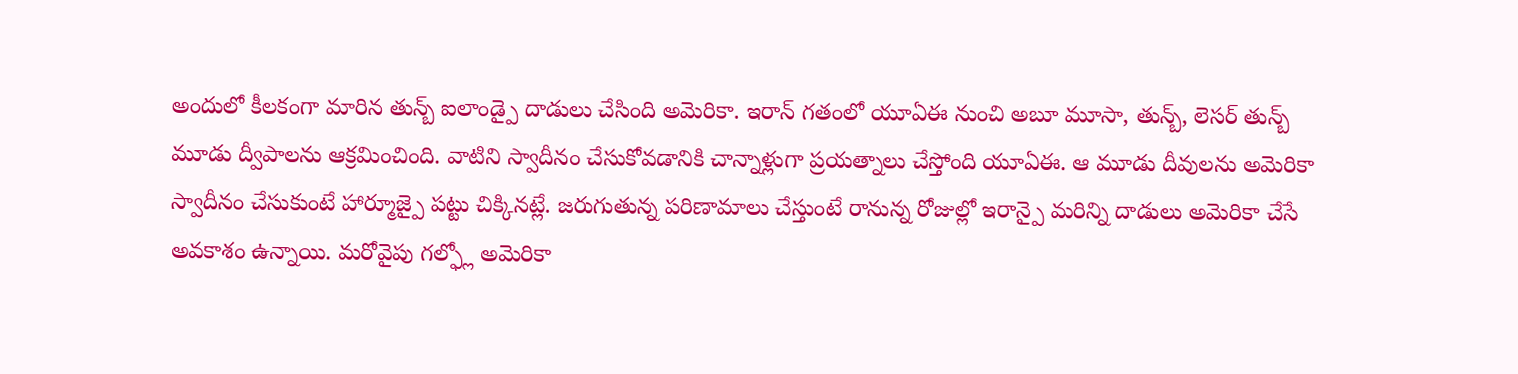అందులో కీలకంగా మారిన తున్బ్ ఐలాండ్పై దాడులు చేసింది అమెరికా. ఇరాన్ గతంలో యూఏఈ నుంచి అబూ మూసా, తున్బ్, లెసర్ తున్బ్ మూడు ద్వీపాలను ఆక్రమించింది. వాటిని స్వాదీనం చేసుకోవడానికి చాన్నాళ్లుగా ప్రయత్నాలు చేస్తోంది యూఏఈ. ఆ మూడు దీవులను అమెరికా స్వాదీనం చేసుకుంటే హార్మూజ్పై పట్టు చిక్కినట్లే. జరుగుతున్న పరిణామాలు చేస్తుంటే రానున్న రోజుల్లో ఇరాన్పై మరిన్ని దాడులు అమెరికా చేసే అవకాశం ఉన్నాయి. మరోవైపు గల్ఫ్లో అమెరికా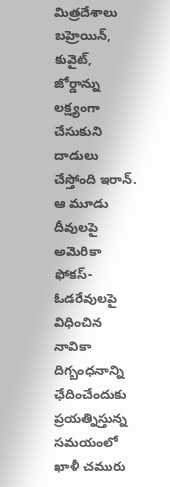మిత్రదేశాలు బహ్రెయిన్, కువైట్, జోర్డాన్ను లక్ష్యంగా చేసుకుని దాడులు చేస్తోంది ఇరాన్.
ఆ మూడు దీవులపై అమెరికా ఫోకస్-ఓడరేవులపై విధించిన నావికా దిగ్బంధనాన్ని ఛేదించేందుకు ప్రయత్నిస్తున్న సమయంలో ఖాళీ చమురు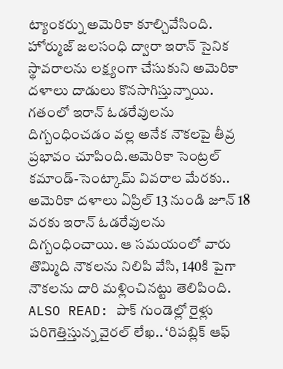ట్యాంకర్ను అమెరికా కూల్చివేసింది. హోర్ముజ్ జలసంధి ద్వారా ఇరాన్ సైనిక స్థావరాలను లక్ష్యంగా చేసుకుని అమెరికా దళాలు దాడులు కొనసాగిస్తున్నాయి. గతంలో ఇరాన్ ఓడరేవులను దిగ్బంధించడం వల్ల అనేక నౌకలపై తీవ్ర ప్రభావం చూపింది.అమెరికా సెంట్రల్ కమాండ్-సెంట్కామ్ వివరాల మేరకు.. అమెరికా దళాలు ఏప్రిల్ 13 నుండి జూన్ 18 వరకు ఇరాన్ ఓడరేవులను దిగ్బంధించాయి. ఆ సమయంలో వారు తొమ్మిది నౌకలను నిలిపి వేసి, 140కి పైగా నౌకలను దారి మళ్లించినట్టు తెలిపింది.
ALSO READ: పాక్ గుండెల్లో రైళ్లు పరిగెత్తిస్తున్న వైరల్ లేఖ.. ‘రిపబ్లిక్ ఆఫ్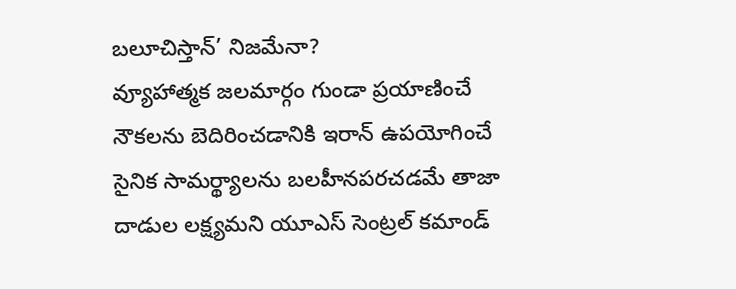బలూచిస్తాన్’ నిజమేనా?
వ్యూహాత్మక జలమార్గం గుండా ప్రయాణించే నౌకలను బెదిరించడానికి ఇరాన్ ఉపయోగించే సైనిక సామర్థ్యాలను బలహీనపరచడమే తాజా దాడుల లక్ష్యమని యూఎస్ సెంట్రల్ కమాండ్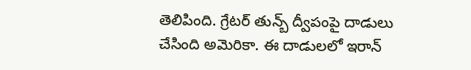తెలిపింది. గ్రేటర్ తున్బ్ ద్వీపంపై దాడులు చేసింది అమెరికా. ఈ దాడులలో ఇరాన్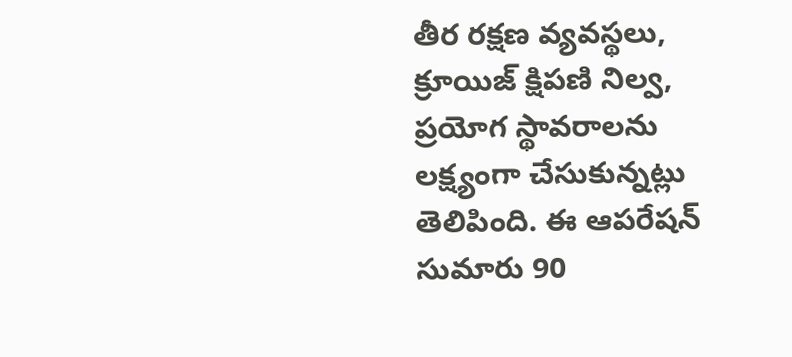తీర రక్షణ వ్యవస్థలు, క్రూయిజ్ క్షిపణి నిల్వ, ప్రయోగ స్థావరాలను లక్ష్యంగా చేసుకున్నట్లు తెలిపింది. ఈ ఆపరేషన్ సుమారు 90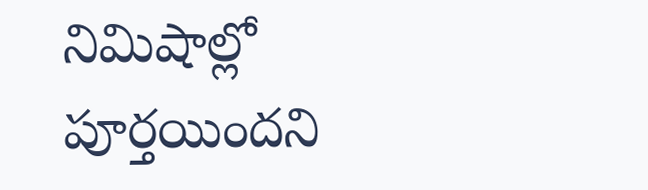నిమిషాల్లో పూర్తయిందని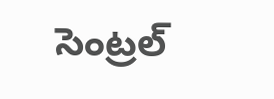సెంట్రల్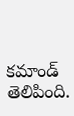కమాండ్ తెలిపింది.